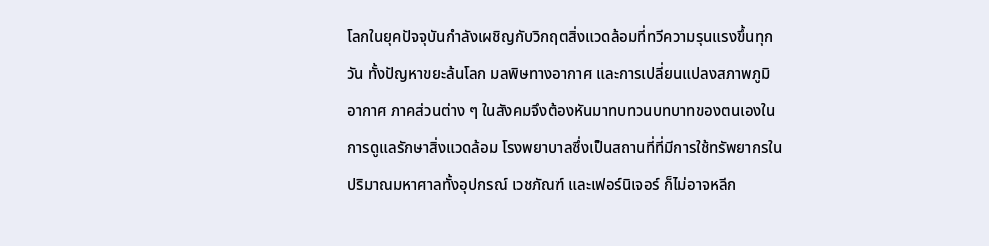โลกในยุคปัจจุบันกำลังเผชิญกับวิกฤตสิ่งแวดล้อมที่ทวีความรุนแรงขึ้นทุกวัน ทั้งปัญหาขยะล้นโลก มลพิษทางอากาศ และการเปลี่ยนแปลงสภาพภูมิอากาศ ภาคส่วนต่าง ๆ ในสังคมจึงต้องหันมาทบทวนบทบาทของตนเองในการดูแลรักษาสิ่งแวดล้อม โรงพยาบาลซึ่งเป็นสถานที่ที่มีการใช้ทรัพยากรในปริมาณมหาศาลทั้งอุปกรณ์ เวชภัณฑ์ และเฟอร์นิเจอร์ ก็ไม่อาจหลีก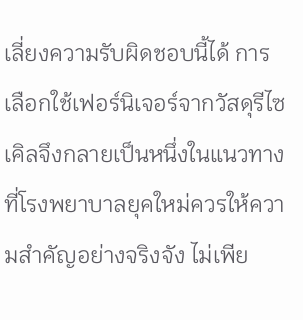เลี่ยงความรับผิดชอบนี้ได้ การเลือกใช้เฟอร์นิเจอร์จากวัสดุรีไซเคิลจึงกลายเป็นหนึ่งในแนวทางที่โรงพยาบาลยุคใหม่ควรให้ความสำคัญอย่างจริงจัง ไม่เพีย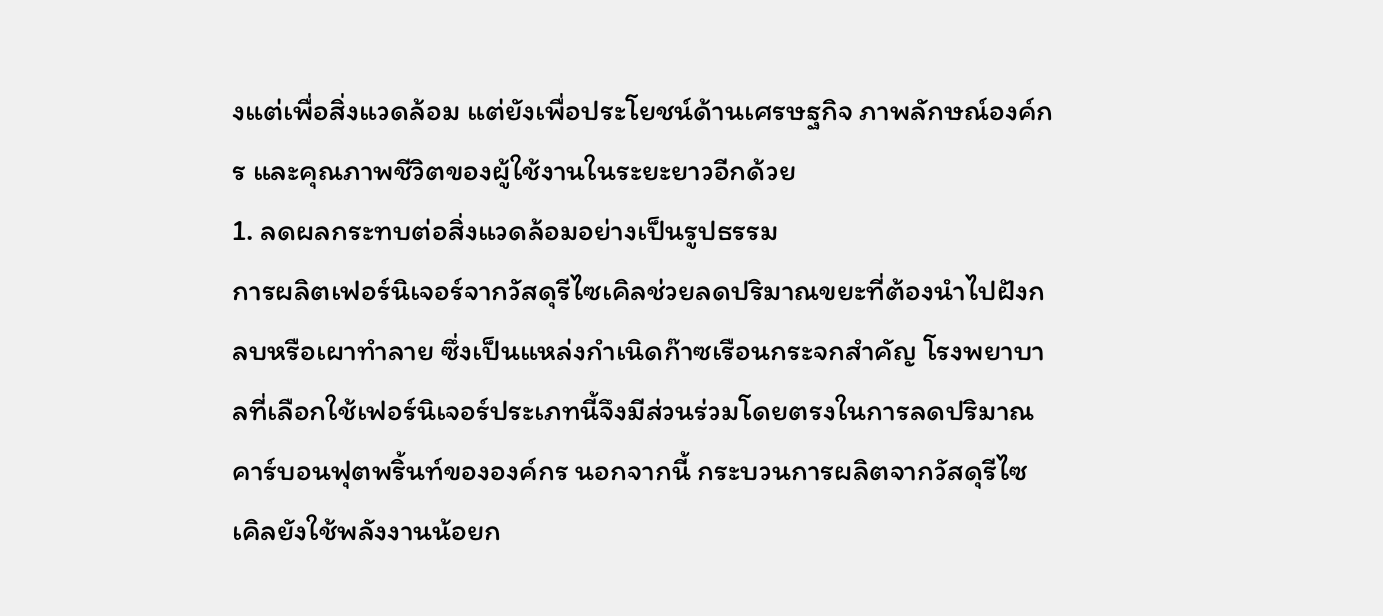งแต่เพื่อสิ่งแวดล้อม แต่ยังเพื่อประโยชน์ด้านเศรษฐกิจ ภาพลักษณ์องค์กร และคุณภาพชีวิตของผู้ใช้งานในระยะยาวอีกด้วย
1. ลดผลกระทบต่อสิ่งแวดล้อมอย่างเป็นรูปธรรม
การผลิตเฟอร์นิเจอร์จากวัสดุรีไซเคิลช่วยลดปริมาณขยะที่ต้องนำไปฝังกลบหรือเผาทำลาย ซึ่งเป็นแหล่งกำเนิดก๊าซเรือนกระจกสำคัญ โรงพยาบาลที่เลือกใช้เฟอร์นิเจอร์ประเภทนี้จึงมีส่วนร่วมโดยตรงในการลดปริมาณคาร์บอนฟุตพริ้นท์ขององค์กร นอกจากนี้ กระบวนการผลิตจากวัสดุรีไซเคิลยังใช้พลังงานน้อยก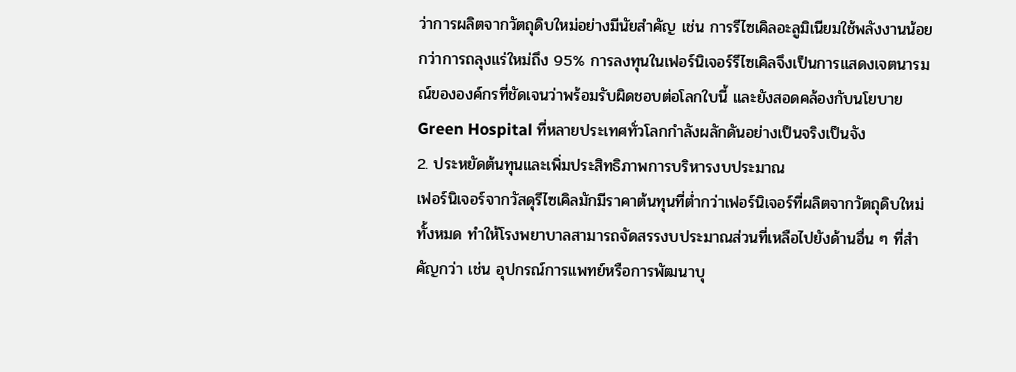ว่าการผลิตจากวัตถุดิบใหม่อย่างมีนัยสำคัญ เช่น การรีไซเคิลอะลูมิเนียมใช้พลังงานน้อยกว่าการถลุงแร่ใหม่ถึง 95% การลงทุนในเฟอร์นิเจอร์รีไซเคิลจึงเป็นการแสดงเจตนารมณ์ขององค์กรที่ชัดเจนว่าพร้อมรับผิดชอบต่อโลกใบนี้ และยังสอดคล้องกับนโยบาย Green Hospital ที่หลายประเทศทั่วโลกกำลังผลักดันอย่างเป็นจริงเป็นจัง
2. ประหยัดต้นทุนและเพิ่มประสิทธิภาพการบริหารงบประมาณ
เฟอร์นิเจอร์จากวัสดุรีไซเคิลมักมีราคาต้นทุนที่ต่ำกว่าเฟอร์นิเจอร์ที่ผลิตจากวัตถุดิบใหม่ทั้งหมด ทำให้โรงพยาบาลสามารถจัดสรรงบประมาณส่วนที่เหลือไปยังด้านอื่น ๆ ที่สำคัญกว่า เช่น อุปกรณ์การแพทย์หรือการพัฒนาบุ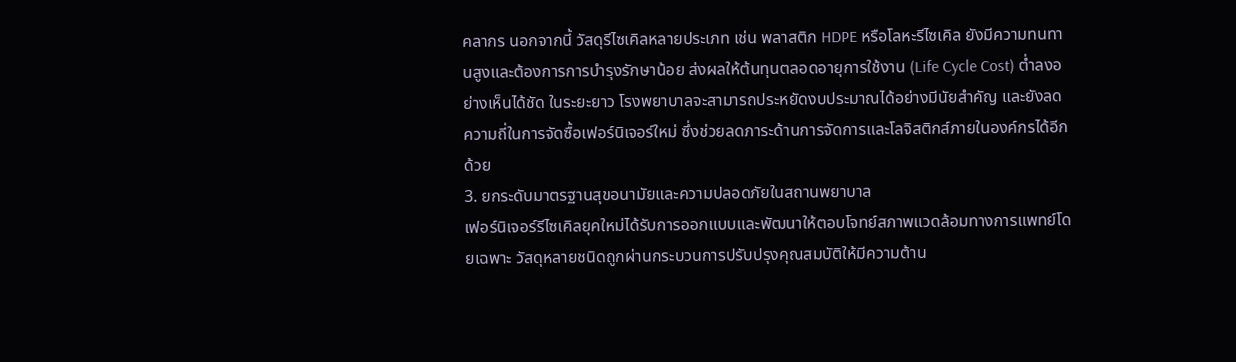คลากร นอกจากนี้ วัสดุรีไซเคิลหลายประเภท เช่น พลาสติก HDPE หรือโลหะรีไซเคิล ยังมีความทนทานสูงและต้องการการบำรุงรักษาน้อย ส่งผลให้ต้นทุนตลอดอายุการใช้งาน (Life Cycle Cost) ต่ำลงอย่างเห็นได้ชัด ในระยะยาว โรงพยาบาลจะสามารถประหยัดงบประมาณได้อย่างมีนัยสำคัญ และยังลดความถี่ในการจัดซื้อเฟอร์นิเจอร์ใหม่ ซึ่งช่วยลดภาระด้านการจัดการและโลจิสติกส์ภายในองค์กรได้อีกด้วย
3. ยกระดับมาตรฐานสุขอนามัยและความปลอดภัยในสถานพยาบาล
เฟอร์นิเจอร์รีไซเคิลยุคใหม่ได้รับการออกแบบและพัฒนาให้ตอบโจทย์สภาพแวดล้อมทางการแพทย์โดยเฉพาะ วัสดุหลายชนิดถูกผ่านกระบวนการปรับปรุงคุณสมบัติให้มีความต้าน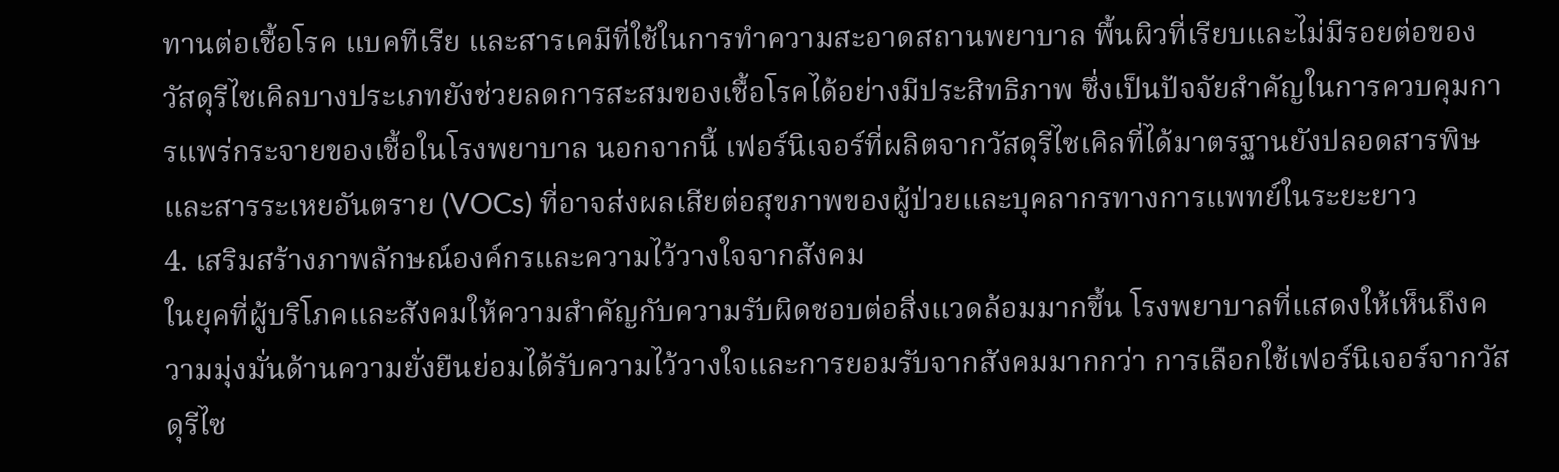ทานต่อเชื้อโรค แบคทีเรีย และสารเคมีที่ใช้ในการทำความสะอาดสถานพยาบาล พื้นผิวที่เรียบและไม่มีรอยต่อของวัสดุรีไซเคิลบางประเภทยังช่วยลดการสะสมของเชื้อโรคได้อย่างมีประสิทธิภาพ ซึ่งเป็นปัจจัยสำคัญในการควบคุมการแพร่กระจายของเชื้อในโรงพยาบาล นอกจากนี้ เฟอร์นิเจอร์ที่ผลิตจากวัสดุรีไซเคิลที่ได้มาตรฐานยังปลอดสารพิษและสารระเหยอันตราย (VOCs) ที่อาจส่งผลเสียต่อสุขภาพของผู้ป่วยและบุคลากรทางการแพทย์ในระยะยาว
4. เสริมสร้างภาพลักษณ์องค์กรและความไว้วางใจจากสังคม
ในยุคที่ผู้บริโภคและสังคมให้ความสำคัญกับความรับผิดชอบต่อสิ่งแวดล้อมมากขึ้น โรงพยาบาลที่แสดงให้เห็นถึงความมุ่งมั่นด้านความยั่งยืนย่อมได้รับความไว้วางใจและการยอมรับจากสังคมมากกว่า การเลือกใช้เฟอร์นิเจอร์จากวัสดุรีไซ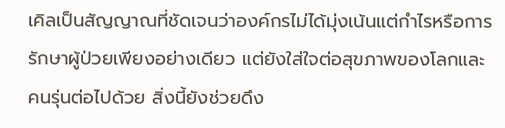เคิลเป็นสัญญาณที่ชัดเจนว่าองค์กรไม่ได้มุ่งเน้นแต่กำไรหรือการรักษาผู้ป่วยเพียงอย่างเดียว แต่ยังใส่ใจต่อสุขภาพของโลกและคนรุ่นต่อไปด้วย สิ่งนี้ยังช่วยดึง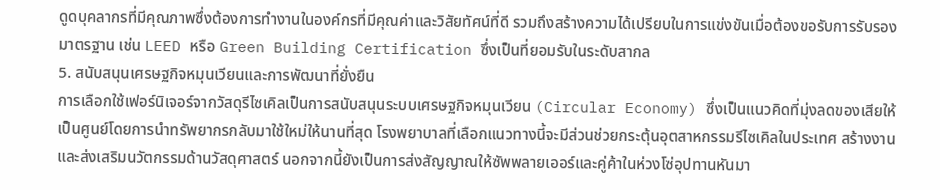ดูดบุคลากรที่มีคุณภาพซึ่งต้องการทำงานในองค์กรที่มีคุณค่าและวิสัยทัศน์ที่ดี รวมถึงสร้างความได้เปรียบในการแข่งขันเมื่อต้องขอรับการรับรองมาตรฐาน เช่น LEED หรือ Green Building Certification ซึ่งเป็นที่ยอมรับในระดับสากล
5. สนับสนุนเศรษฐกิจหมุนเวียนและการพัฒนาที่ยั่งยืน
การเลือกใช้เฟอร์นิเจอร์จากวัสดุรีไซเคิลเป็นการสนับสนุนระบบเศรษฐกิจหมุนเวียน (Circular Economy) ซึ่งเป็นแนวคิดที่มุ่งลดของเสียให้เป็นศูนย์โดยการนำทรัพยากรกลับมาใช้ใหม่ให้นานที่สุด โรงพยาบาลที่เลือกแนวทางนี้จะมีส่วนช่วยกระตุ้นอุตสาหกรรมรีไซเคิลในประเทศ สร้างงาน และส่งเสริมนวัตกรรมด้านวัสดุศาสตร์ นอกจากนี้ยังเป็นการส่งสัญญาณให้ซัพพลายเออร์และคู่ค้าในห่วงโซ่อุปทานหันมา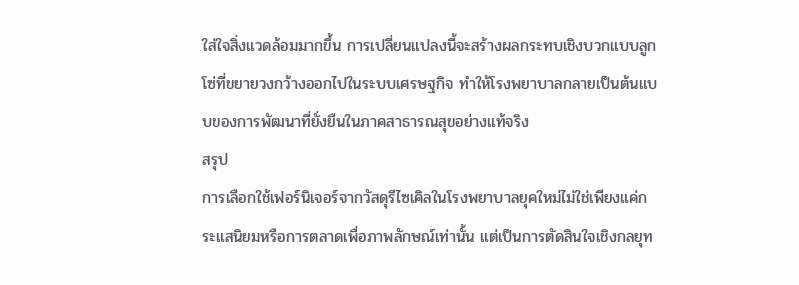ใส่ใจสิ่งแวดล้อมมากขึ้น การเปลี่ยนแปลงนี้จะสร้างผลกระทบเชิงบวกแบบลูกโซ่ที่ขยายวงกว้างออกไปในระบบเศรษฐกิจ ทำให้โรงพยาบาลกลายเป็นต้นแบบของการพัฒนาที่ยั่งยืนในภาคสาธารณสุขอย่างแท้จริง
สรุป
การเลือกใช้เฟอร์นิเจอร์จากวัสดุรีไซเคิลในโรงพยาบาลยุคใหม่ไม่ใช่เพียงแค่กระแสนิยมหรือการตลาดเพื่อภาพลักษณ์เท่านั้น แต่เป็นการตัดสินใจเชิงกลยุท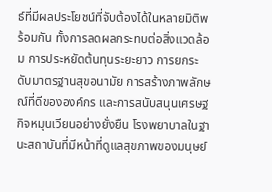ธ์ที่มีผลประโยชน์ที่จับต้องได้ในหลายมิติพร้อมกัน ทั้งการลดผลกระทบต่อสิ่งแวดล้อม การประหยัดต้นทุนระยะยาว การยกระดับมาตรฐานสุขอนามัย การสร้างภาพลักษณ์ที่ดีขององค์กร และการสนับสนุนเศรษฐกิจหมุนเวียนอย่างยั่งยืน โรงพยาบาลในฐานะสถาบันที่มีหน้าที่ดูแลสุขภาพของมนุษย์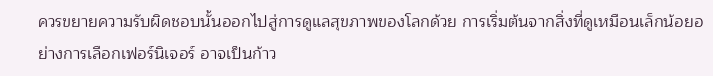ควรขยายความรับผิดชอบนั้นออกไปสู่การดูแลสุขภาพของโลกด้วย การเริ่มต้นจากสิ่งที่ดูเหมือนเล็กน้อยอย่างการเลือกเฟอร์นิเจอร์ อาจเป็นก้าว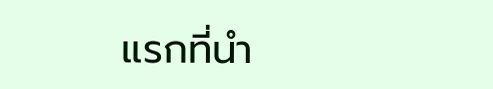แรกที่นำ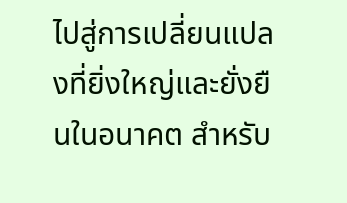ไปสู่การเปลี่ยนแปลงที่ยิ่งใหญ่และยั่งยืนในอนาคต สำหรับ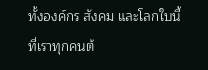ทั้งองค์กร สังคม และโลกใบนี้ที่เราทุกคนต้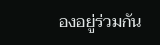องอยู่ร่วมกัน